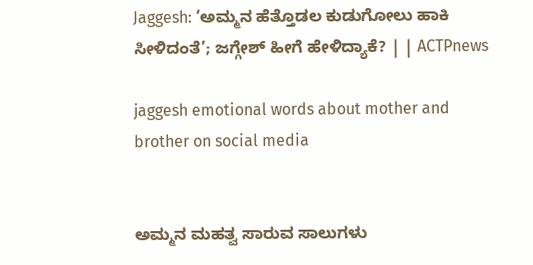Jaggesh: ‘ಅಮ್ಮನ ಹೆತ್ತೊಡಲ ಕುಡುಗೋಲು ಹಾಕಿ ಸೀಳಿದಂತೆ’; ಜಗ್ಗೇಶ್ ಹೀಗೆ ಹೇಳಿದ್ಯಾಕೆ? | | ACTPnews

jaggesh emotional words about mother and brother on social media


ಅಮ್ಮನ ಮಹತ್ವ ಸಾರುವ ಸಾಲುಗಳು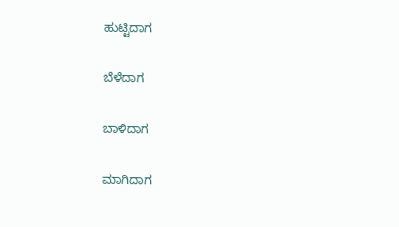ಹುಟ್ಟಿದಾಗ

ಬೆಳೆದಾಗ

ಬಾಳಿದಾಗ

ಮಾಗಿದಾಗ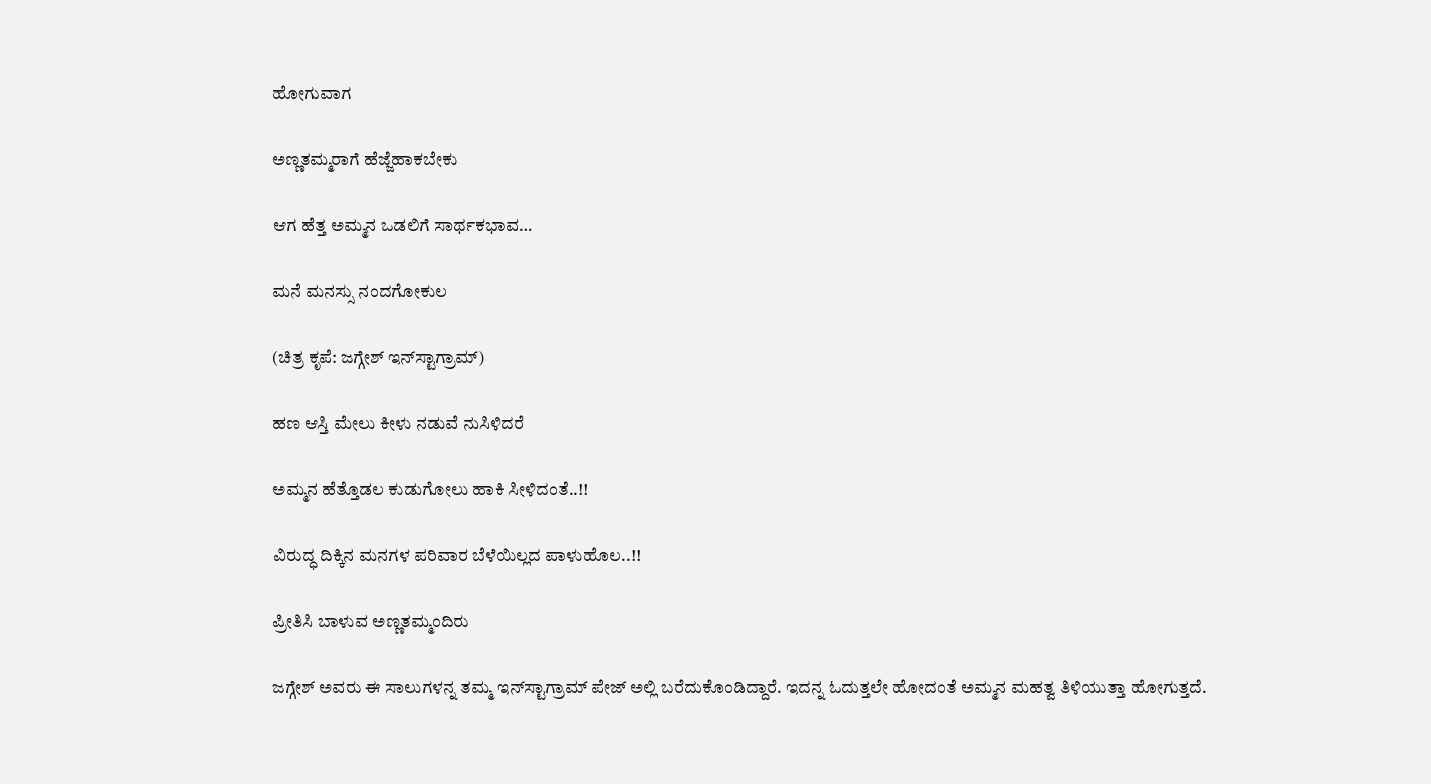ಹೋಗುವಾಗ

ಅಣ್ಣತಮ್ಮರಾಗೆ ಹೆಜ್ಜೆಹಾಕಬೇಕು

ಆಗ ಹೆತ್ತ ಅಮ್ಮನ ಒಡಲಿಗೆ ಸಾರ್ಥಕಭಾವ…

ಮನೆ ಮನಸ್ಸು ನಂದಗೋಕುಲ

(ಚಿತ್ರ ಕೃಪೆ: ಜಗ್ಗೇಶ್ ಇನ್‌ಸ್ಟಾಗ್ರಾಮ್)

ಹಣ ಆಸ್ತಿ ಮೇಲು ಕೀಳು ನಡುವೆ ನುಸಿಳಿದರೆ

ಅಮ್ಮನ ಹೆತ್ತೊಡಲ ಕುಡುಗೋಲು ಹಾಕಿ ಸೀಳಿದಂತೆ..!!

ವಿರುದ್ಧ ದಿಕ್ಕಿನ ಮನಗಳ ಪರಿವಾರ ಬೆಳೆಯಿಲ್ಲದ ಪಾಳುಹೊಲ..!!

ಪ್ರೀತಿಸಿ ಬಾಳುವ ಅಣ್ಣತಮ್ಮಂದಿರು

ಜಗ್ಗೇಶ್ ಅವರು ಈ ಸಾಲುಗಳನ್ನ ತಮ್ಮ ಇನ್‌ಸ್ಟಾಗ್ರಾಮ್ ಪೇಜ್ ಅಲ್ಲಿ ಬರೆದುಕೊಂಡಿದ್ದಾರೆ. ಇದನ್ನ ಓದುತ್ತಲೇ ಹೋದಂತೆ ಅಮ್ಮನ ಮಹತ್ವ ತಿಳಿಯುತ್ತಾ ಹೋಗುತ್ತದೆ.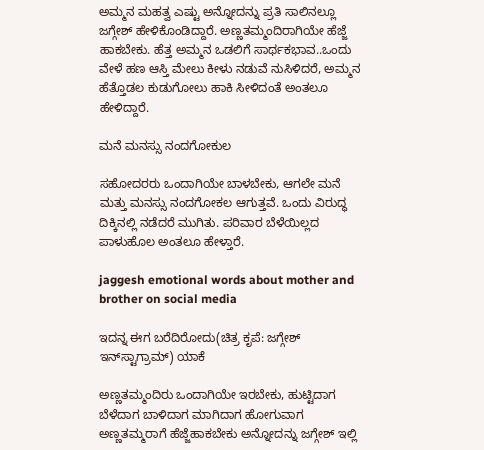ಅಮ್ಮನ ಮಹತ್ವ ಎಷ್ಟು ಅನ್ನೋದನ್ನು ಪ್ರತಿ ಸಾಲಿನಲ್ಲೂ ಜಗ್ಗೇಶ್ ಹೇಳಿಕೊಂಡಿದ್ದಾರೆ. ಅಣ್ಣತಮ್ಮಂದಿರಾಗಿಯೇ ಹೆಜ್ಜೆ ಹಾಕಬೇಕು. ಹೆತ್ತ ಅಮ್ಮನ ಒಡಲಿಗೆ ಸಾರ್ಥಕಭಾವ..ಒಂದು ವೇಳೆ ಹಣ ಆಸ್ತಿ ಮೇಲು ಕೀಳು ನಡುವೆ ನುಸಿಳಿದರೆ, ಅಮ್ಮನ ಹೆತ್ತೊಡಲ ಕುಡುಗೋಲು ಹಾಕಿ ಸೀಳಿದಂತೆ ಅಂತಲೂ ಹೇಳಿದ್ದಾರೆ.

ಮನೆ ಮನಸ್ಸು ನಂದಗೋಕುಲ

ಸಹೋದರರು ಒಂದಾಗಿಯೇ ಬಾಳಬೇಕು, ಆಗಲೇ ಮನೆ ಮತ್ತು ಮನಸ್ಸು ನಂದಗೋಕಲ ಆಗುತ್ತವೆ. ಒಂದು ವಿರುದ್ಧ ದಿಕ್ಕಿನಲ್ಲಿ ನಡೆದರೆ ಮುಗಿತು. ಪರಿವಾರ ಬೆಳೆಯಿಲ್ಲದ ಪಾಳುಹೊಲ ಅಂತಲೂ ಹೇಳ್ತಾರೆ.

jaggesh emotional words about mother and brother on social media

ಇದನ್ನ ಈಗ ಬರೆದಿರೋದು(ಚಿತ್ರ ಕೃಪೆ: ಜಗ್ಗೇಶ್ ಇನ್‌ಸ್ಟಾಗ್ರಾಮ್) ಯಾಕೆ

ಅಣ್ಣತಮ್ಮಂದಿರು ಒಂದಾಗಿಯೇ ಇರಬೇಕು, ಹುಟ್ಟಿದಾಗ ಬೆಳೆದಾಗ ಬಾಳಿದಾಗ ಮಾಗಿದಾಗ ಹೋಗುವಾಗ ಅಣ್ಣತಮ್ಮರಾಗೆ ಹೆಜ್ಜೆಹಾಕಬೇಕು ಅನ್ನೋದನ್ನು ಜಗ್ಗೇಶ್ ಇಲ್ಲಿ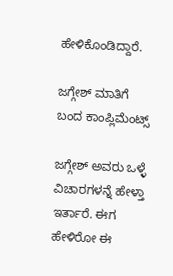ಹೇಳಿಕೊಂಡಿದ್ದಾರೆ.

ಜಗ್ಗೇಶ್ ಮಾತಿಗೆ ಬಂದ ಕಾಂಪ್ಲಿಮೆಂಟ್ಸ್

ಜಗ್ಗೇಶ್ ಅವರು ಒಳ್ಳೆ ವಿಚಾರಗಳನ್ನೆ ಹೇಳ್ತಾ ಇರ್ತಾರೆ. ಈಗ ಹೇಳಿರೋ ಈ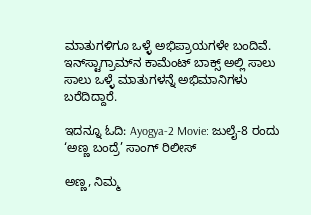ಮಾತುಗಳಿಗೂ ಒಳ್ಳೆ ಅಭಿಪ್ರಾಯಗಳೇ ಬಂದಿವೆ. ಇನ್‌ಸ್ಟಾಗ್ರಾಮ್‌ನ ಕಾಮೆಂಟ್‌ ಬಾಕ್ಸ್ ಅಲ್ಲಿ ಸಾಲು ಸಾಲು ಒಳ್ಳೆ ಮಾತುಗಳನ್ನೆ ಅಭಿಮಾನಿಗಳು ಬರೆದಿದ್ದಾರೆ.

ಇದನ್ನೂ ಓದಿ: Ayogya-2 Movie: ಜುಲೈ-8 ರಂದು ‘ಅಣ್ಣ ಬಂದ್ರೆ’ ಸಾಂಗ್ ರಿಲೀಸ್

ಅಣ್ಣ, ನಿಮ್ಮ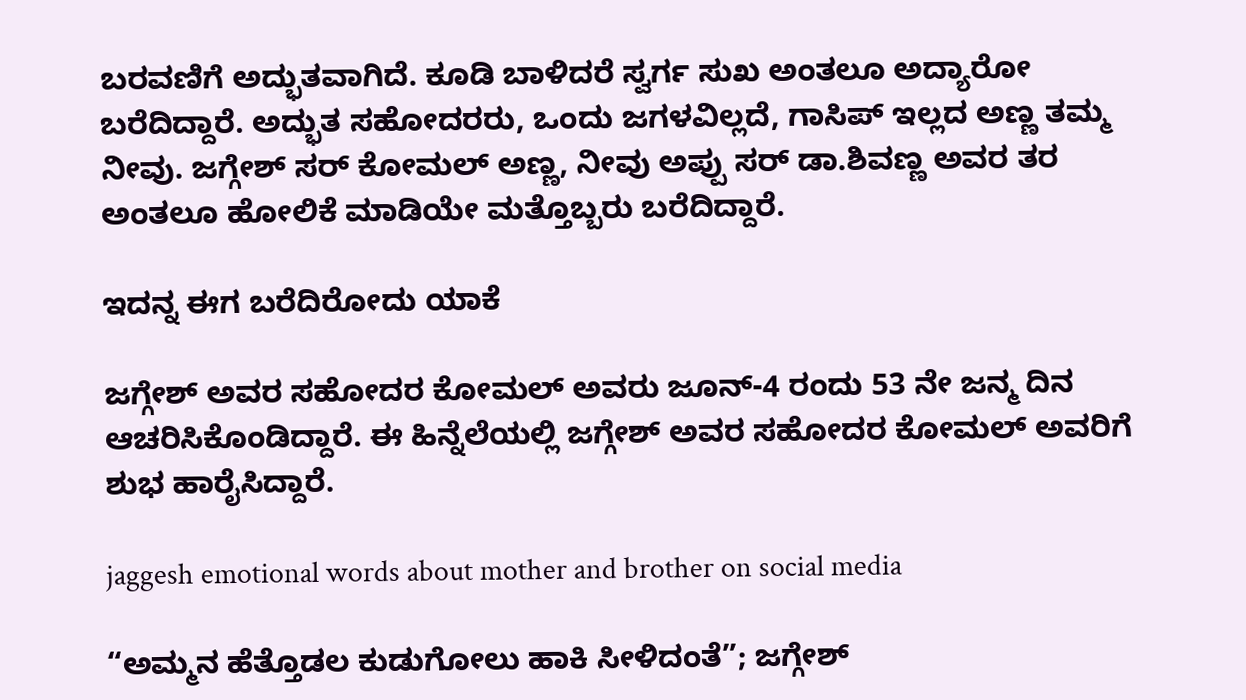ಬರವಣಿಗೆ ಅದ್ಭುತವಾಗಿದೆ. ಕೂಡಿ ಬಾಳಿದರೆ ಸ್ವರ್ಗ ಸುಖ ಅಂತಲೂ ಅದ್ಯಾರೋ ಬರೆದಿದ್ದಾರೆ. ಅದ್ಭುತ ಸಹೋದರರು, ಒಂದು ಜಗಳವಿಲ್ಲದೆ, ಗಾಸಿಪ್ ಇಲ್ಲದ ಅಣ್ಣ ತಮ್ಮ ನೀವು. ಜಗ್ಗೇಶ್ ಸರ್ ಕೋಮಲ್ ಅಣ್ಣ, ನೀವು ಅಪ್ಪು ಸರ್ ಡಾ.ಶಿವಣ್ಣ ಅವರ ತರ ಅಂತಲೂ ಹೋಲಿಕೆ ಮಾಡಿಯೇ ಮತ್ತೊಬ್ಬರು ಬರೆದಿದ್ದಾರೆ.

ಇದನ್ನ ಈಗ ಬರೆದಿರೋದು ಯಾಕೆ

ಜಗ್ಗೇಶ್ ಅವರ ಸಹೋದರ ಕೋಮಲ್ ಅವರು ಜೂನ್-4 ರಂದು 53 ನೇ ಜನ್ಮ ದಿನ ಆಚರಿಸಿಕೊಂಡಿದ್ದಾರೆ. ಈ ಹಿನ್ನೆಲೆಯಲ್ಲಿ ಜಗ್ಗೇಶ್ ಅವರ ಸಹೋದರ ಕೋಮಲ್ ಅವರಿಗೆ ಶುಭ ಹಾರೈಸಿದ್ದಾರೆ.

jaggesh emotional words about mother and brother on social media

“ಅಮ್ಮನ ಹೆತ್ತೊಡಲ ಕುಡುಗೋಲು ಹಾಕಿ ಸೀಳಿದಂತೆ”; ಜಗ್ಗೇಶ್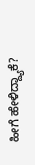ಹೀಗೆ ಹೇಳಿದ್ದ್ಯಾಕೆ?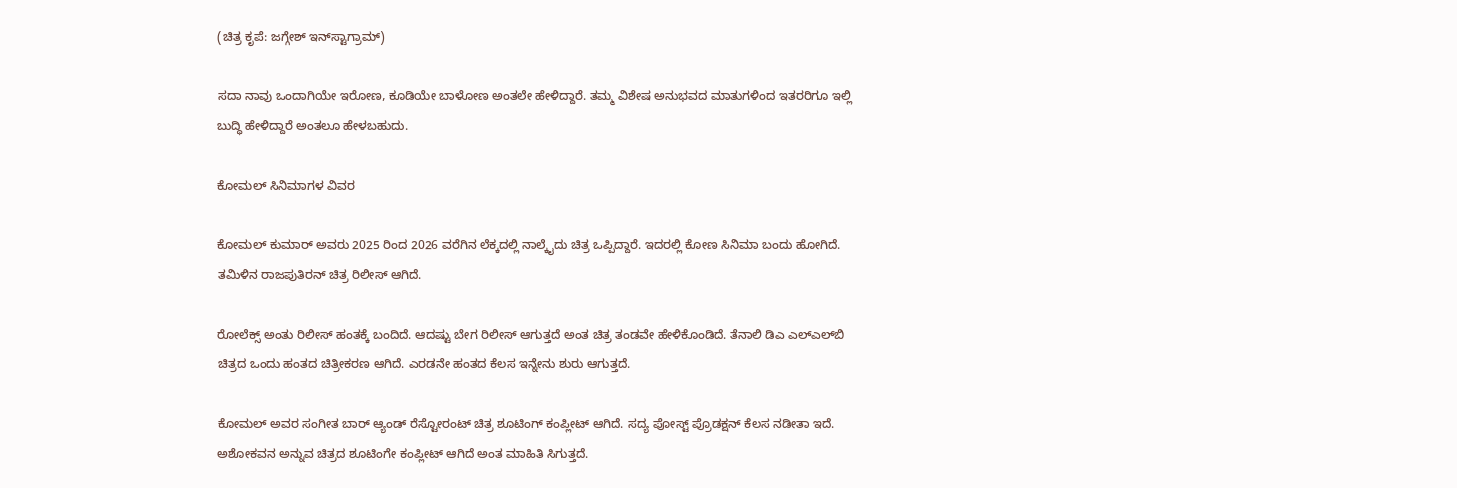(ಚಿತ್ರ ಕೃಪೆ: ಜಗ್ಗೇಶ್ ಇನ್‌ಸ್ಟಾಗ್ರಾಮ್)

ಸದಾ ನಾವು ಒಂದಾಗಿಯೇ ಇರೋಣ, ಕೂಡಿಯೇ ಬಾಳೋಣ ಅಂತಲೇ ಹೇಳಿದ್ದಾರೆ. ತಮ್ಮ ವಿಶೇಷ ಅನುಭವದ ಮಾತುಗಳಿಂದ ಇತರರಿಗೂ ಇಲ್ಲಿ ಬುದ್ಧಿ ಹೇಳಿದ್ದಾರೆ ಅಂತಲೂ ಹೇಳಬಹುದು.

ಕೋಮಲ್ ಸಿನಿಮಾಗಳ ವಿವರ

ಕೋಮಲ್ ಕುಮಾರ್ ಅವರು 2025 ರಿಂದ 2026 ವರೆಗಿನ ಲೆಕ್ಕದಲ್ಲಿ ನಾಲ್ಕೈದು ಚಿತ್ರ ಒಪ್ಪಿದ್ದಾರೆ. ಇದರಲ್ಲಿ ಕೋಣ ಸಿನಿಮಾ ಬಂದು ಹೋಗಿದೆ. ತಮಿಳಿನ ರಾಜಪುತಿರನ್ ಚಿತ್ರ ರಿಲೀಸ್ ಆಗಿದೆ.

ರೋಲೆಕ್ಸ್ ಅಂತು ರಿಲೀಸ್ ಹಂತಕ್ಕೆ ಬಂದಿದೆ. ಆದಷ್ಟು ಬೇಗ ರಿಲೀಸ್ ಆಗುತ್ತದೆ ಅಂತ ಚಿತ್ರ ತಂಡವೇ ಹೇಳಿಕೊಂಡಿದೆ. ತೆನಾಲಿ ಡಿಎ ಎಲ್‌ಎಲ್‌ಬಿ ಚಿತ್ರದ ಒಂದು ಹಂತದ ಚಿತ್ರೀಕರಣ ಆಗಿದೆ. ಎರಡನೇ ಹಂತದ ಕೆಲಸ ಇನ್ನೇನು ಶುರು ಆಗುತ್ತದೆ.

ಕೋಮಲ್ ಅವರ ಸಂಗೀತ ಬಾರ್ ಆ್ಯಂಡ್ ರೆಸ್ಟೋರಂಟ್ ಚಿತ್ರ ಶೂಟಿಂಗ್ ಕಂಪ್ಲೀಟ್ ಆಗಿದೆ. ಸದ್ಯ ಪೋಸ್ಟ್ ಪ್ರೊಡಕ್ಷನ್ ಕೆಲಸ ನಡೀತಾ ಇದೆ. ಅಶೋಕವನ ಅನ್ನುವ ಚಿತ್ರದ ಶೂಟಿಂಗೇ ಕಂಪ್ಲೀಟ್ ಆಗಿದೆ ಅಂತ ಮಾಹಿತಿ ಸಿಗುತ್ತದೆ.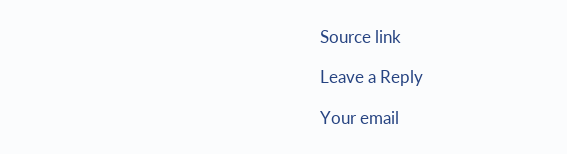Source link

Leave a Reply

Your email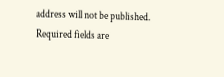address will not be published. Required fields are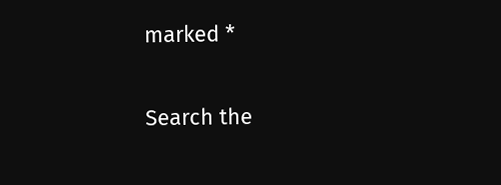marked *

Search the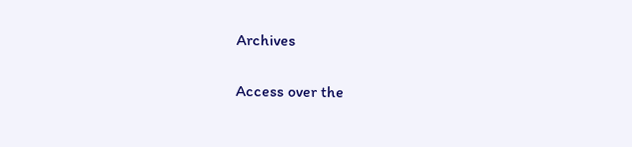Archives

Access over the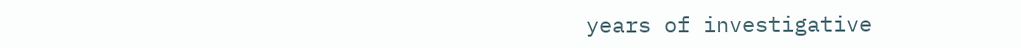years of investigative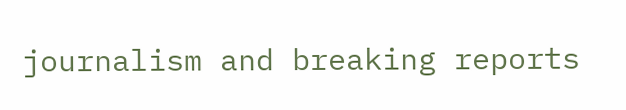journalism and breaking reports